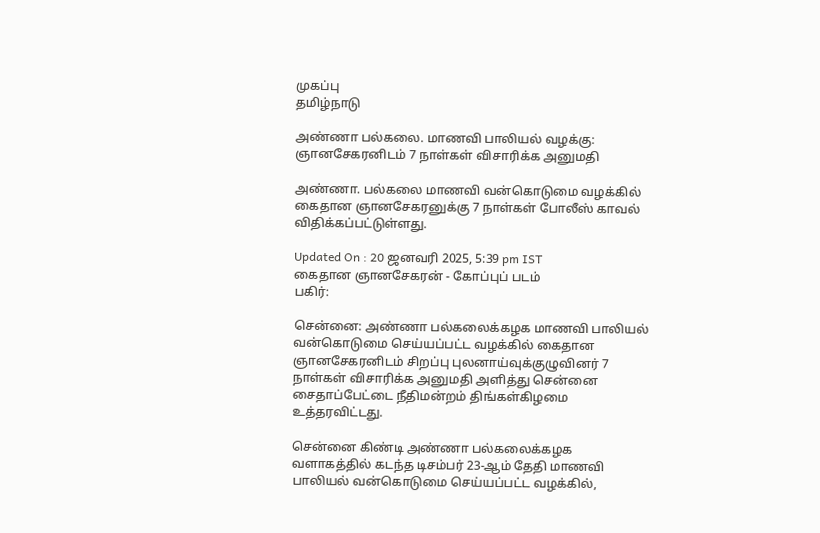முகப்பு
தமிழ்நாடு

அண்ணா பல்கலை. மாணவி பாலியல் வழக்கு: ஞானசேகரனிடம் 7 நாள்கள் விசாரிக்க அனுமதி

அண்ணா. பல்கலை மாணவி வன்கொடுமை வழக்கில் கைதான ஞானசேகரனுக்கு 7 நாள்கள் போலீஸ் காவல் விதிக்கப்பட்டுள்ளது.

Updated On : 20 ஜனவரி 2025, 5:39 pm IST
கைதான ஞானசேகரன் - கோப்புப் படம்
பகிர்:

சென்னை: அண்ணா பல்கலைக்கழக மாணவி பாலியல் வன்கொடுமை செய்யப்பட்ட வழக்கில் கைதான ஞானசேகரனிடம் சிறப்பு புலனாய்வுக்குழுவினர் 7 நாள்கள் விசாரிக்க அனுமதி அளித்து சென்னை சைதாப்பேட்டை நீதிமன்றம் திங்கள்கிழமை உத்தரவிட்டது.

சென்னை கிண்டி அண்ணா பல்கலைக்கழக வளாகத்தில் கடந்த டிசம்பர் 23-ஆம் தேதி மாணவி பாலியல் வன்கொடுமை செய்யப்பட்ட வழக்கில்,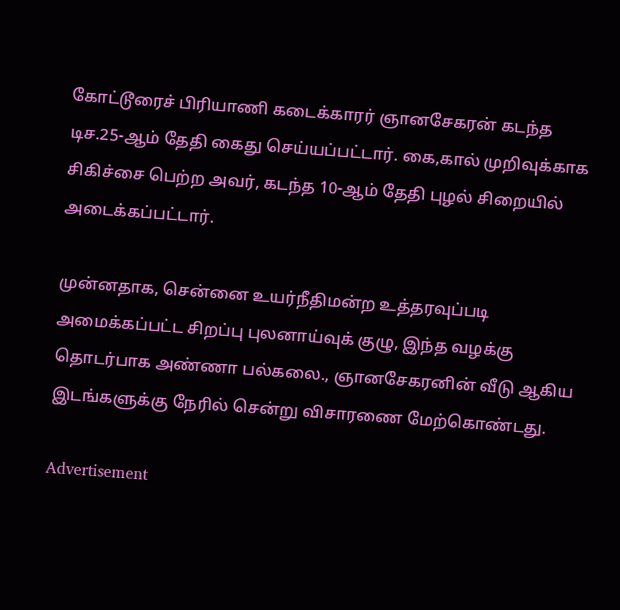கோட்டூரைச் பிரியாணி கடைக்காரர் ஞானசேகரன் கடந்த டிச.25-ஆம் தேதி கைது செய்யப்பட்டார். கை,கால் முறிவுக்காக சிகிச்சை பெற்ற அவர், கடந்த 10-ஆம் தேதி புழல் சிறையில் அடைக்கப்பட்டார்.

முன்னதாக, சென்னை உயர்நீதிமன்ற உத்தரவுப்படி அமைக்கப்பட்ட சிறப்பு புலனாய்வுக் குழு, இந்த வழக்கு தொடர்பாக அண்ணா பல்கலை., ஞானசேகரனின் வீடு ஆகிய இடங்களுக்கு நேரில் சென்று விசாரணை மேற்கொண்டது.

Advertisement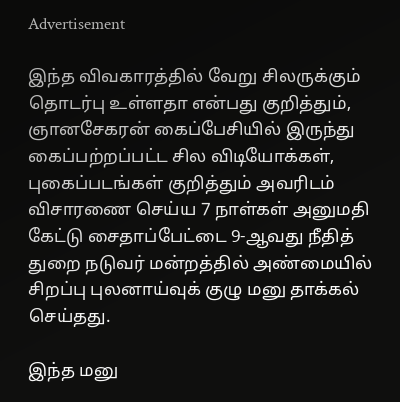Advertisement

இந்த விவகாரத்தில் வேறு சிலருக்கும் தொடர்பு உள்ளதா என்பது குறித்தும், ஞானசேகரன் கைப்பேசியில் இருந்து கைப்பற்றப்பட்ட சில விடியோக்கள், புகைப்படங்கள் குறித்தும் அவரிடம் விசாரணை செய்ய 7 நாள்கள் அனுமதி கேட்டு சைதாப்பேட்டை 9-ஆவது நீதித் துறை நடுவர் மன்றத்தில் அண்மையில் சிறப்பு புலனாய்வுக் குழு மனு தாக்கல் செய்தது.

இந்த மனு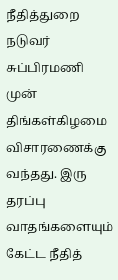நீதித்துறை நடுவர் சுப்பிரமணி முன் திங்கள்கிழமை விசாரணைக்கு வந்தது. இரு தரப்பு வாதங்களையும் கேட்ட நீதித்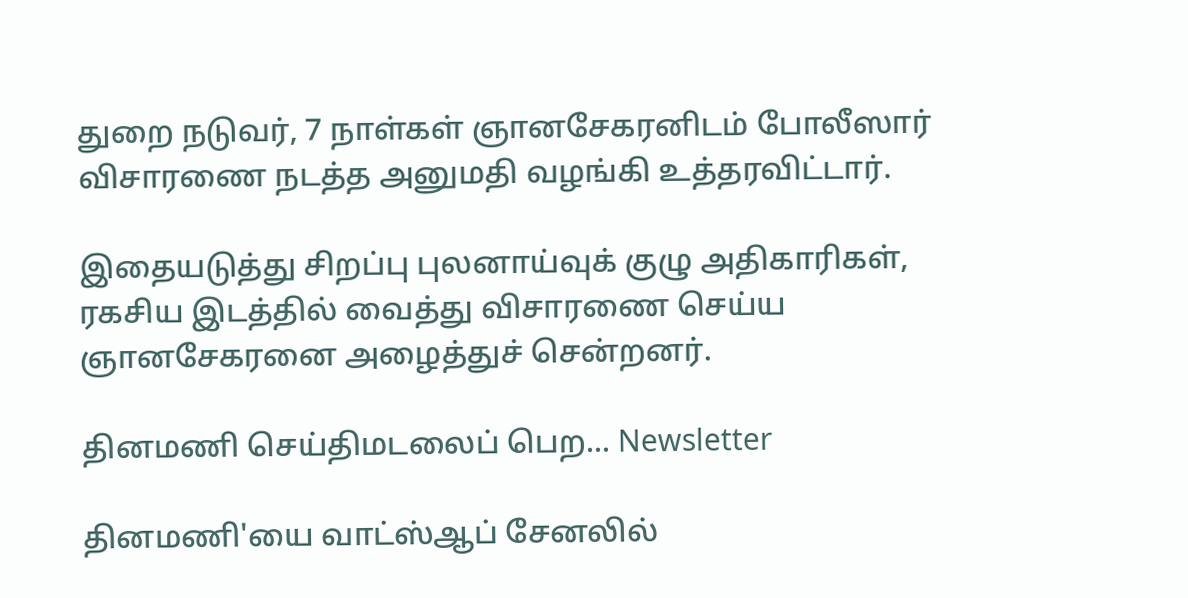துறை நடுவர், 7 நாள்கள் ஞானசேகரனிடம் போலீஸார் விசாரணை நடத்த அனுமதி வழங்கி உத்தரவிட்டார்.

இதையடுத்து சிறப்பு புலனாய்வுக் குழு அதிகாரிகள், ரகசிய இடத்தில் வைத்து விசாரணை செய்ய ஞானசேகரனை அழைத்துச் சென்றனர்.

தினமணி செய்திமடலைப் பெற... Newsletter

தினமணி'யை வாட்ஸ்ஆப் சேனலில்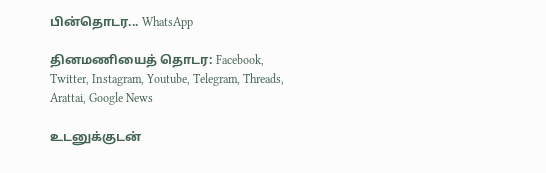பின்தொடர... WhatsApp

தினமணியைத் தொடர: Facebook, Twitter, Instagram, Youtube, Telegram, Threads, Arattai, Google News

உடனுக்குடன்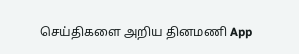செய்திகளை அறிய தினமணி App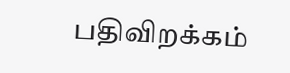பதிவிறக்கம்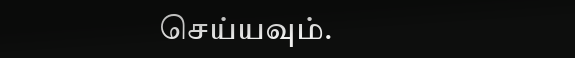செய்யவும்.